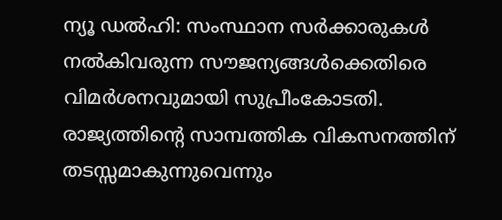ന്യൂ ഡൽഹി: സംസ്ഥാന സർക്കാരുകൾ നൽകിവരുന്ന സൗജന്യങ്ങൾക്കെതിരെ വിമർശനവുമായി സുപ്രീംകോടതി. രാജ്യത്തിന്റെ സാമ്പത്തിക വികസനത്തിന് തടസ്സമാകുന്നുവെന്നും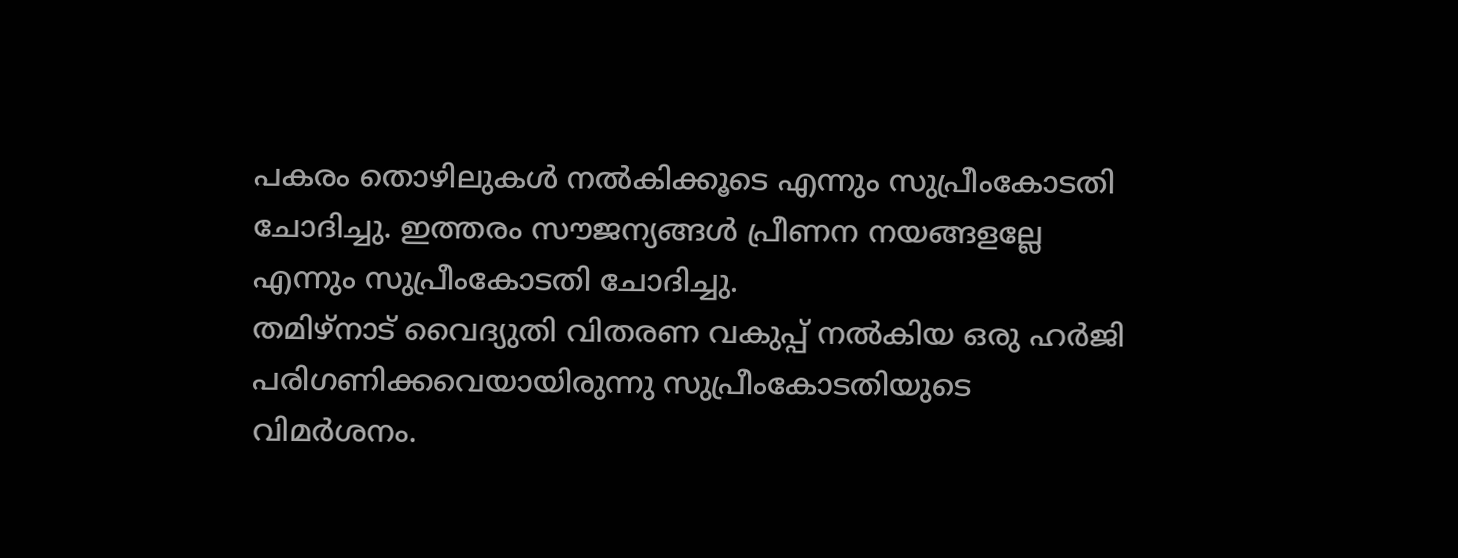പകരം തൊഴിലുകൾ നൽകിക്കൂടെ എന്നും സുപ്രീംകോടതി ചോദിച്ചു. ഇത്തരം സൗജന്യങ്ങൾ പ്രീണന നയങ്ങളല്ലേ എന്നും സുപ്രീംകോടതി ചോദിച്ചു.
തമിഴ്നാട് വൈദ്യുതി വിതരണ വകുപ്പ് നൽകിയ ഒരു ഹർജി പരിഗണിക്കവെയായിരുന്നു സുപ്രീംകോടതിയുടെ വിമർശനം.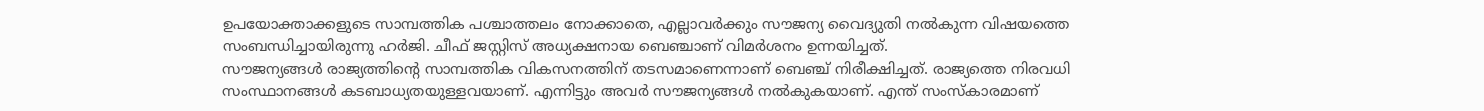ഉപയോക്താക്കളുടെ സാമ്പത്തിക പശ്ചാത്തലം നോക്കാതെ, എല്ലാവർക്കും സൗജന്യ വൈദ്യുതി നൽകുന്ന വിഷയത്തെ സംബന്ധിച്ചായിരുന്നു ഹർജി. ചീഫ് ജസ്റ്റിസ് അധ്യക്ഷനായ ബെഞ്ചാണ് വിമർശനം ഉന്നയിച്ചത്.
സൗജന്യങ്ങൾ രാജ്യത്തിന്റെ സാമ്പത്തിക വികസനത്തിന് തടസമാണെന്നാണ് ബെഞ്ച് നിരീക്ഷിച്ചത്. രാജ്യത്തെ നിരവധി സംസ്ഥാനങ്ങൾ കടബാധ്യതയുള്ളവയാണ്. എന്നിട്ടും അവർ സൗജന്യങ്ങൾ നൽകുകയാണ്. എന്ത് സംസ്കാരമാണ്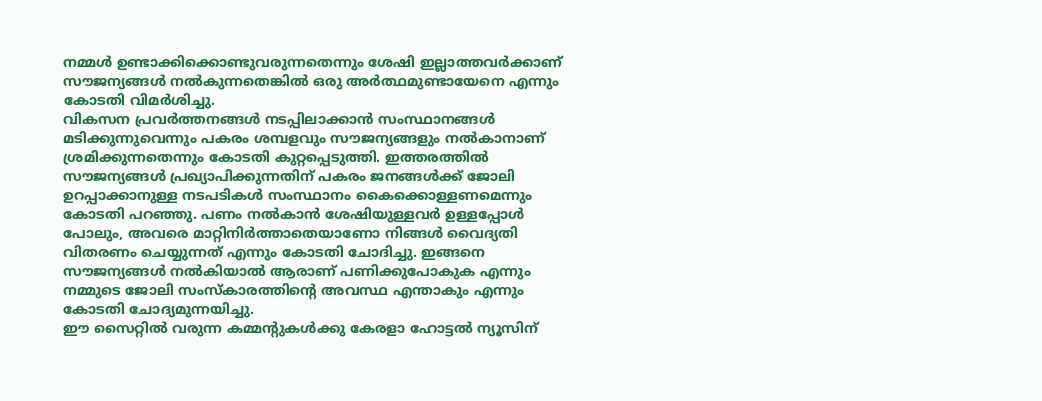നമ്മൾ ഉണ്ടാക്കിക്കൊണ്ടുവരുന്നതെന്നും ശേഷി ഇല്ലാത്തവർക്കാണ് സൗജന്യങ്ങൾ നൽകുന്നതെങ്കിൽ ഒരു അർത്ഥമുണ്ടായേനെ എന്നും കോടതി വിമർശിച്ചു.
വികസന പ്രവർത്തനങ്ങൾ നടപ്പിലാക്കാൻ സംസ്ഥാനങ്ങൾ മടിക്കുന്നുവെന്നും പകരം ശമ്പളവും സൗജന്യങ്ങളും നൽകാനാണ് ശ്രമിക്കുന്നതെന്നും കോടതി കുറ്റപ്പെടുത്തി. ഇത്തരത്തിൽ സൗജന്യങ്ങൾ പ്രഖ്യാപിക്കുന്നതിന് പകരം ജനങ്ങൾക്ക് ജോലി ഉറപ്പാക്കാനുള്ള നടപടികൾ സംസ്ഥാനം കൈക്കൊള്ളണമെന്നും കോടതി പറഞ്ഞു. പണം നൽകാൻ ശേഷിയുള്ളവർ ഉള്ളപ്പോൾ പോലും, അവരെ മാറ്റിനിർത്താതെയാണോ നിങ്ങൾ വൈദ്യതി വിതരണം ചെയ്യുന്നത് എന്നും കോടതി ചോദിച്ചു. ഇങ്ങനെ സൗജന്യങ്ങൾ നൽകിയാൽ ആരാണ് പണിക്കുപോകുക എന്നും നമ്മുടെ ജോലി സംസ്കാരത്തിന്റെ അവസ്ഥ എന്താകും എന്നും കോടതി ചോദ്യമുന്നയിച്ചു.
ഈ സൈറ്റിൽ വരുന്ന കമ്മന്റുകൾക്കു കേരളാ ഹോട്ടൽ ന്യൂസിന്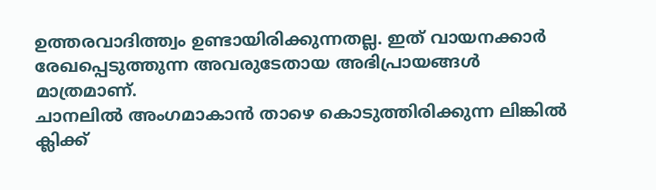ഉത്തരവാദിത്ത്വം ഉണ്ടായിരിക്കുന്നതല്ല. ഇത് വായനക്കാർ രേഖപ്പെടുത്തുന്ന അവരുടേതായ അഭിപ്രായങ്ങൾ മാത്രമാണ്.
ചാനലിൽ അംഗമാകാൻ താഴെ കൊടുത്തിരിക്കുന്ന ലിങ്കിൽ ക്ലിക്ക്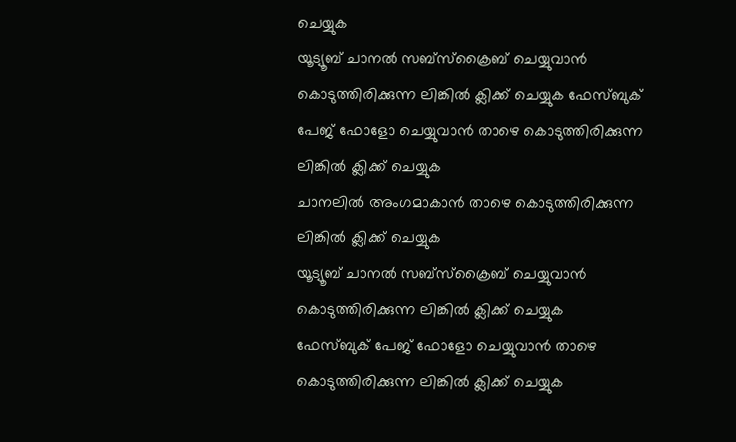ചെയ്യുക
യൂട്യൂബ് ചാനൽ സബ്സ്ക്രൈബ് ചെയ്യുവാൻ കൊടുത്തിരിക്കുന്ന ലിങ്കിൽ ക്ലിക്ക് ചെയ്യുക ഫേസ്ബുക് പേജ് ഫോളോ ചെയ്യുവാൻ താഴെ കൊടുത്തിരിക്കുന്ന ലിങ്കിൽ ക്ലിക്ക് ചെയ്യുക
ചാനലിൽ അംഗമാകാൻ താഴെ കൊടുത്തിരിക്കുന്ന ലിങ്കിൽ ക്ലിക്ക് ചെയ്യുക
യൂട്യൂബ് ചാനൽ സബ്സ്ക്രൈബ് ചെയ്യുവാൻ കൊടുത്തിരിക്കുന്ന ലിങ്കിൽ ക്ലിക്ക് ചെയ്യുക
ഫേസ്ബുക് പേജ് ഫോളോ ചെയ്യുവാൻ താഴെ കൊടുത്തിരിക്കുന്ന ലിങ്കിൽ ക്ലിക്ക് ചെയ്യുക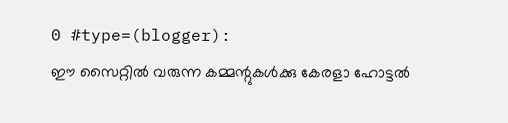0 #type=(blogger):
ഈ സൈറ്റിൽ വരുന്ന കമ്മന്റുകൾക്കു കേരളാ ഹോട്ടൽ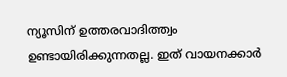ന്യൂസിന് ഉത്തരവാദിത്ത്വം ഉണ്ടായിരിക്കുന്നതല്ല. ഇത് വായനക്കാർ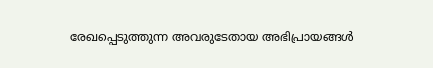രേഖപ്പെടുത്തുന്ന അവരുടേതായ അഭിപ്രായങ്ങൾ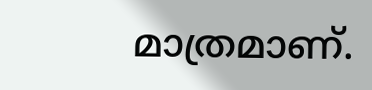മാത്രമാണ്.